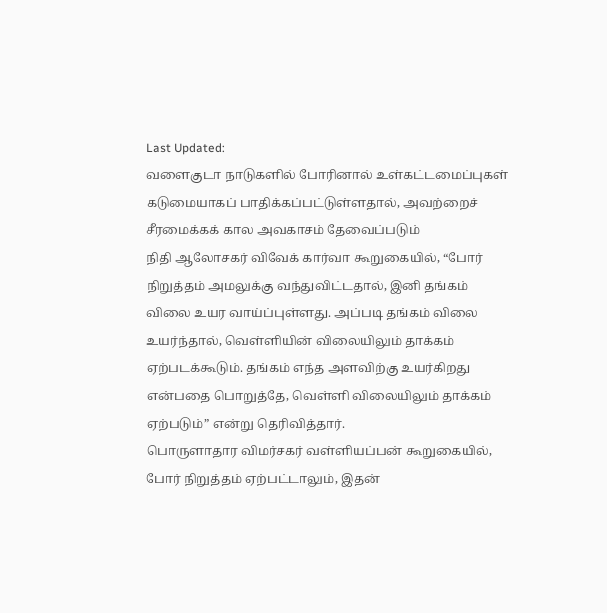Last Updated:
வளைகுடா நாடுகளில் போரினால் உள்கட்டமைப்புகள் கடுமையாகப் பாதிக்கப்பட்டுள்ளதால், அவற்றைச் சீரமைக்கக் கால அவகாசம் தேவைப்படும்
நிதி ஆலோசகர் விவேக் கார்வா கூறுகையில், “போர் நிறுத்தம் அமலுக்கு வந்துவிட்டதால், இனி தங்கம் விலை உயர வாய்ப்புள்ளது. அப்படி தங்கம் விலை உயர்ந்தால், வெள்ளியின் விலையிலும் தாக்கம் ஏற்படக்கூடும். தங்கம் எந்த அளவிற்கு உயர்கிறது என்பதை பொறுத்தே, வெள்ளி விலையிலும் தாக்கம் ஏற்படும்” என்று தெரிவித்தார்.
பொருளாதார விமர்சகர் வள்ளியப்பன் கூறுகையில், போர் நிறுத்தம் ஏற்பட்டாலும், இதன்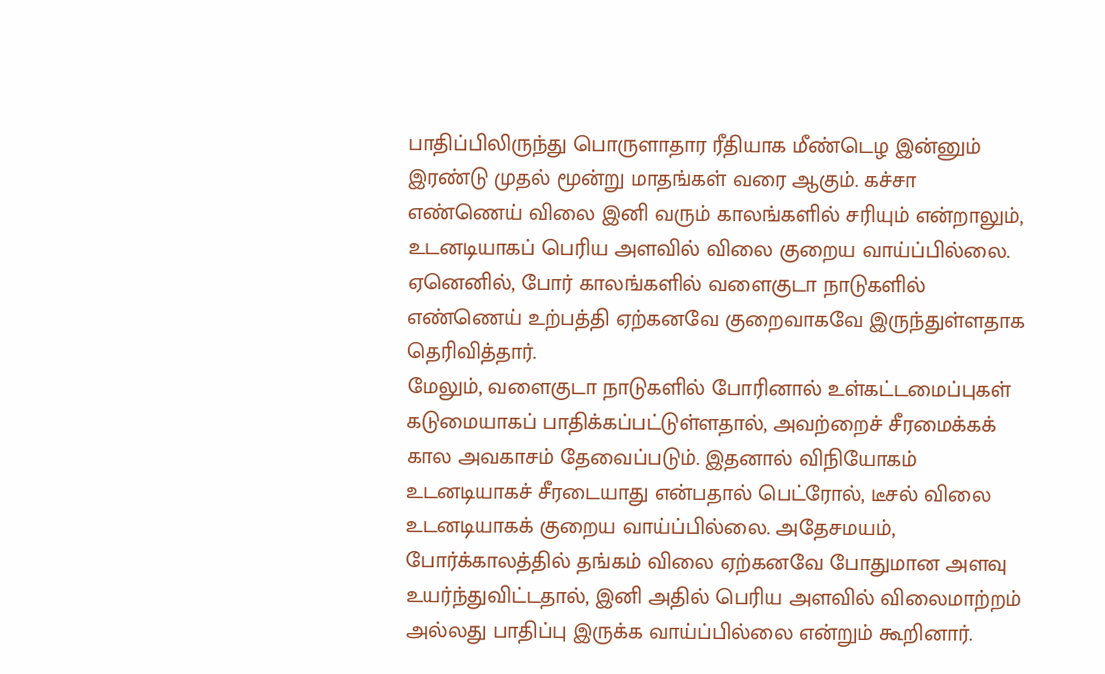பாதிப்பிலிருந்து பொருளாதார ரீதியாக மீண்டெழ இன்னும் இரண்டு முதல் மூன்று மாதங்கள் வரை ஆகும். கச்சா எண்ணெய் விலை இனி வரும் காலங்களில் சரியும் என்றாலும், உடனடியாகப் பெரிய அளவில் விலை குறைய வாய்ப்பில்லை. ஏனெனில், போர் காலங்களில் வளைகுடா நாடுகளில் எண்ணெய் உற்பத்தி ஏற்கனவே குறைவாகவே இருந்துள்ளதாக தெரிவித்தார்.
மேலும், வளைகுடா நாடுகளில் போரினால் உள்கட்டமைப்புகள் கடுமையாகப் பாதிக்கப்பட்டுள்ளதால், அவற்றைச் சீரமைக்கக் கால அவகாசம் தேவைப்படும். இதனால் விநியோகம் உடனடியாகச் சீரடையாது என்பதால் பெட்ரோல், டீசல் விலை உடனடியாகக் குறைய வாய்ப்பில்லை. அதேசமயம், போர்க்காலத்தில் தங்கம் விலை ஏற்கனவே போதுமான அளவு உயர்ந்துவிட்டதால், இனி அதில் பெரிய அளவில் விலைமாற்றம் அல்லது பாதிப்பு இருக்க வாய்ப்பில்லை என்றும் கூறினார்.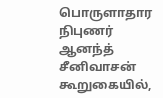பொருளாதார நிபுணர் ஆனந்த் சீனிவாசன் கூறுகையில்,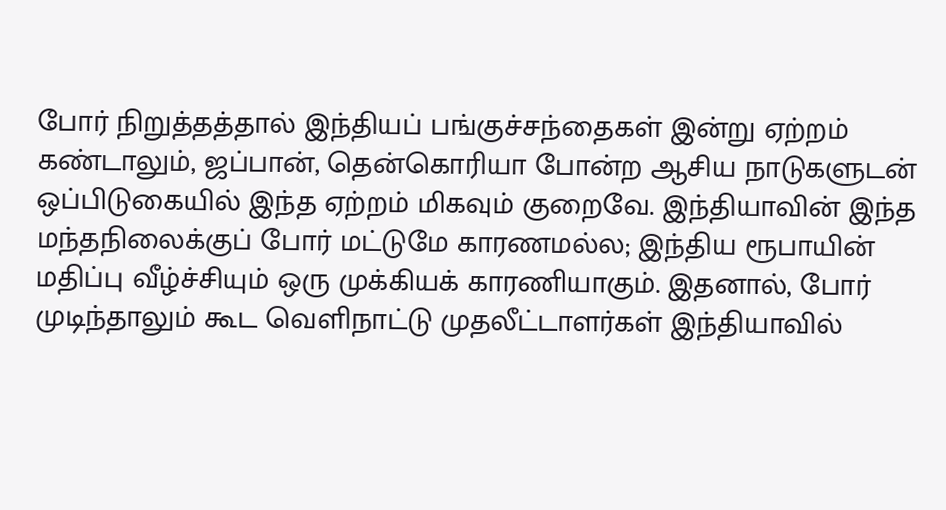போர் நிறுத்தத்தால் இந்தியப் பங்குச்சந்தைகள் இன்று ஏற்றம் கண்டாலும், ஜப்பான், தென்கொரியா போன்ற ஆசிய நாடுகளுடன் ஒப்பிடுகையில் இந்த ஏற்றம் மிகவும் குறைவே. இந்தியாவின் இந்த மந்தநிலைக்குப் போர் மட்டுமே காரணமல்ல; இந்திய ரூபாயின் மதிப்பு வீழ்ச்சியும் ஒரு முக்கியக் காரணியாகும். இதனால், போர் முடிந்தாலும் கூட வெளிநாட்டு முதலீட்டாளர்கள் இந்தியாவில்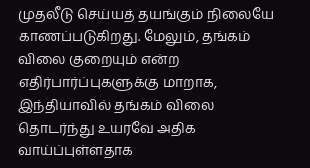முதலீடு செய்யத் தயங்கும் நிலையே காணப்படுகிறது. மேலும், தங்கம் விலை குறையும் என்ற எதிர்பார்ப்புகளுக்கு மாறாக, இந்தியாவில் தங்கம் விலை தொடர்ந்து உயரவே அதிக வாய்ப்புள்ளதாக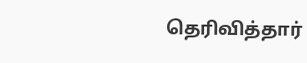தெரிவித்தார்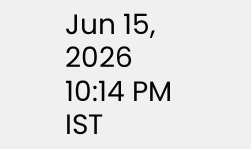Jun 15, 2026 10:14 PM IST